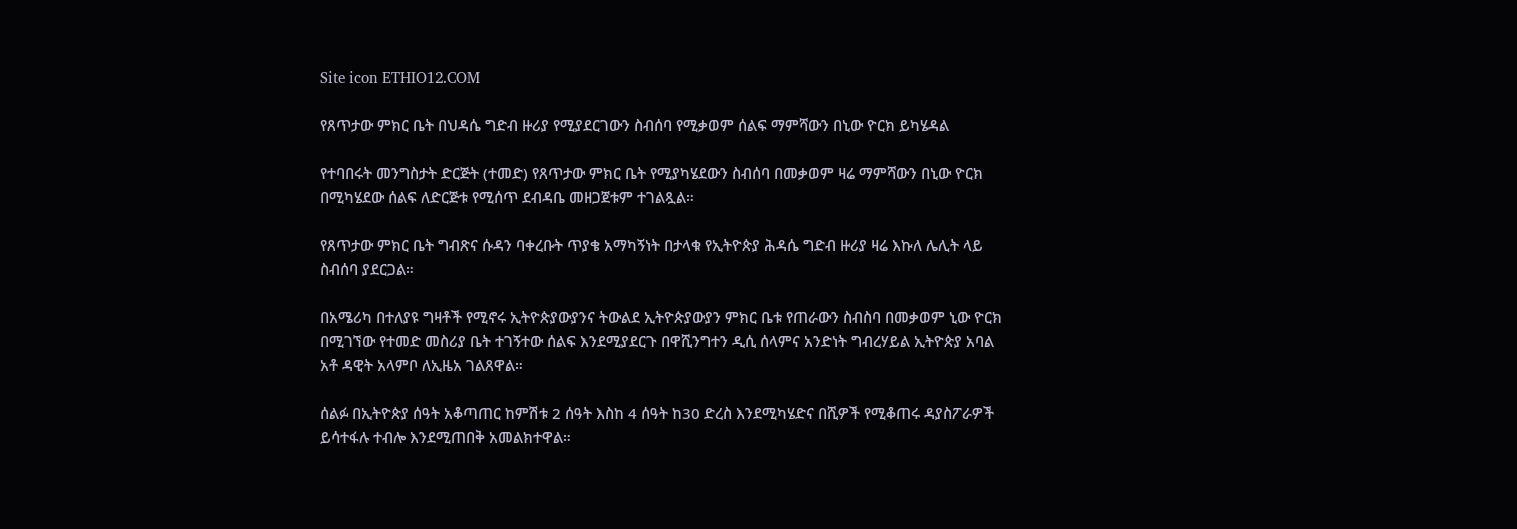Site icon ETHIO12.COM

የጸጥታው ምክር ቤት በህዳሴ ግድብ ዙሪያ የሚያደርገውን ስብሰባ የሚቃወም ሰልፍ ማምሻውን በኒው ዮርክ ይካሄዳል

የተባበሩት መንግስታት ድርጅት (ተመድ) የጸጥታው ምክር ቤት የሚያካሄደውን ስብሰባ በመቃወም ዛሬ ማምሻውን በኒው ዮርክ በሚካሄደው ሰልፍ ለድርጅቱ የሚሰጥ ደብዳቤ መዘጋጀቱም ተገልጿል።

የጸጥታው ምክር ቤት ግብጽና ሱዳን ባቀረቡት ጥያቄ አማካኝነት በታላቁ የኢትዮጵያ ሕዳሴ ግድብ ዙሪያ ዛሬ እኩለ ሌሊት ላይ ስብሰባ ያደርጋል።

በአሜሪካ በተለያዩ ግዛቶች የሚኖሩ ኢትዮጵያውያንና ትውልደ ኢትዮጵያውያን ምክር ቤቱ የጠራውን ስብስባ በመቃወም ኒው ዮርክ በሚገኘው የተመድ መስሪያ ቤት ተገኝተው ሰልፍ እንደሚያደርጉ በዋሺንግተን ዲሲ ሰላምና አንድነት ግብረሃይል ኢትዮጵያ አባል አቶ ዳዊት አላምቦ ለኢዜአ ገልጸዋል።

ሰልፉ በኢትዮጵያ ሰዓት አቆጣጠር ከምሽቱ 2 ሰዓት እስከ 4 ሰዓት ከ30 ድረስ እንደሚካሄድና በሺዎች የሚቆጠሩ ዳያስፖራዎች ይሳተፋሉ ተብሎ እንደሚጠበቅ አመልክተዋል።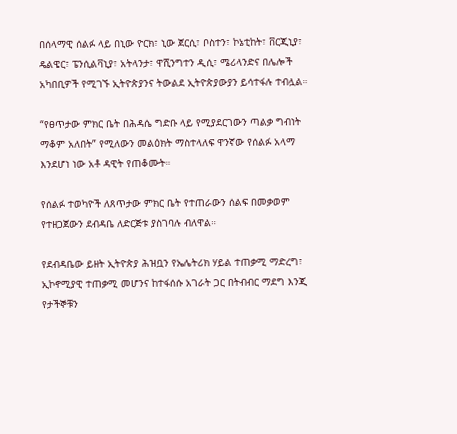በሰላማዊ ሰልፉ ላይ በኒው ዮርክ፣ ኒው ጀርሲ፣ ቦስተን፣ ኮኔቲከት፣ ቨርጂኒያ፣ ዴልዌር፣ ፔንሲልቫኒያ፣ አትላንታ፣ ዋሺንግተን ዲሲ፣ ሜሪላንድና በሌሎች አካበቢዎች የሚገኙ ኢትዮጵያንና ትውልደ ኢትዮጵያውያን ይሳተፋሉ ተብሏል።

“የፀጥታው ምክር ቤት በሕዳሴ ግድቡ ላይ የሚያደርገውን ጣልቃ ግብነት ማቆም አለበት” የሚለውን መልዕክት ማስተላለፍ ዋንኛው የሰልፉ አላማ እንደሆነ ነው አቶ ዳዊት የጠቆሙት።

የሰልፉ ተወካዮች ለጸጥታው ምክር ቤት የተጠራውን ሰልፍ በመቃወም የተዘጋጀውን ደብዳቤ ለድርጅቱ ያስገባሉ ብለዋል።

የደብዳቤው ይዘት ኢትዮጵያ ሕዝቧን የኤሌትሪክ ሃይል ተጠቃሚ ማድረግ፣ ኢኮኖሚያዊ ተጠቃሚ መሆንና ከተፋሰሱ አገራት ጋር በትብብር ማደግ እንጂ የታችኞቹን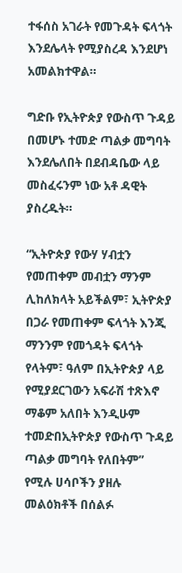ተፋሰስ አገራት የመጉዳት ፍላጎት እንደሌላት የሚያስረዳ እንደሆነ አመልክተዋል።

ግድቡ የኢትዮጵያ የውስጥ ጉዳይ በመሆኑ ተመድ ጣልቃ መግባት እንደሌለበት በደብዳቤው ላይ መስፈሩንም ነው አቶ ዳዊት ያስረዱት።

“ኢትዮጵያ የውሃ ሃብቷን የመጠቀም መብቷን ማንም ሊከለክላት አይችልም፣ ኢትዮጵያ በጋራ የመጠቀም ፍላጎት እንጂ ማንንም የመጎዳት ፍላጎት የላትም፣ ዓለም በኢትዮጵያ ላይ የሚያደርገውን አፍራሽ ተጽእኖ ማቆም አለበት እንዲሁም ተመድበኢትዮጵያ የውስጥ ጉዳይ ጣልቃ መግባት የለበትም” የሚሉ ሀሳቦችን ያዘሉ መልዕክቶች በሰልፉ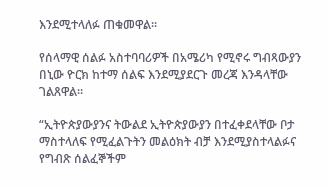እንደሚተላለፉ ጠቁመዋል።

የሰላማዊ ሰልፉ አስተባባሪዎች በአሜሪካ የሚኖሩ ግብጻውያን በኒው ዮርክ ከተማ ሰልፍ እንደሚያደርጉ መረጃ እንዳላቸው ገልጸዋል።

“ኢትዮጵያውያንና ትውልደ ኢትዮጵያውያን በተፈቀደላቸው ቦታ ማስተላለፍ የሚፈልጉትን መልዕክት ብቻ እንደሚያስተላልፉና የግብጽ ሰልፈኞችም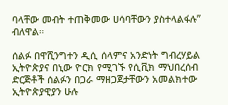ባላቸው መብት ተጠቅመው ሀሳባቸውን ያስተላልፋሉ” ብለዋል።

ሰልፉ በዋሺንግተን ዲሲ ሰላምና አንድነት ግብረሃይል ኢትዮጵያና በኒው ዮርክ የሚገኙ የሲቪክ ማህበረሰብ ድርጅቶች ሰልፉን በጋራ ማዘጋጀታቸውን አመልክተው ኢትዮጵያዊያን ሁሉ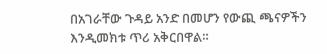በአገራቸው ጉዳይ አንድ በመሆን የውጪ ጫናዎችን እንዲመክቱ ጥሪ አቅርበዋል።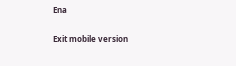Ena

Exit mobile version